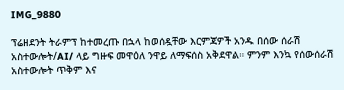IMG_9880

ፕሬዘደንት ትራምፕ ከተመረጡ በኋላ ከወሰዷቸው እርምጃዎች አንዱ በሰው ሰራሽ አስተውሎት/AI/ ላይ ግዙፍ መዋዕለ ንዋይ ለማፍሰስ አቅደዋል። ምንም እንኳ የሰውሰራሽ አስተውሎት ጥቅም እና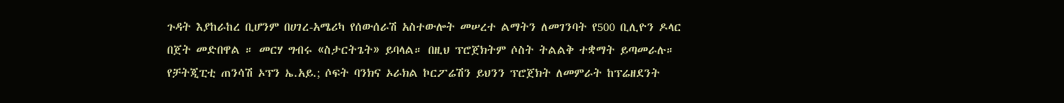ጉዳት እያከራከረ ቢሆንም በሀገረ-አሜሪካ የሰውሰራሽ አስተውሎት መሠረተ ልማትን ለመገንባት የ500 ቢሊዮን ዶላር በጀት መድበዋል ። መርሃ ግብሩ «ስታርትጌት» ይባላል። በዚህ ፕሮጀክትም ሶስት ትልልቅ ተቋማት ይጣመራሉ። የቻትጂፒቲ ጠንሳሽ ኦፕን ኤ.አይ.; ሶፍት ባንክና ኦራክል ኮርፖሬሽን ይህንን ፕሮጀክት ለመምራት ከፕሬዘደንት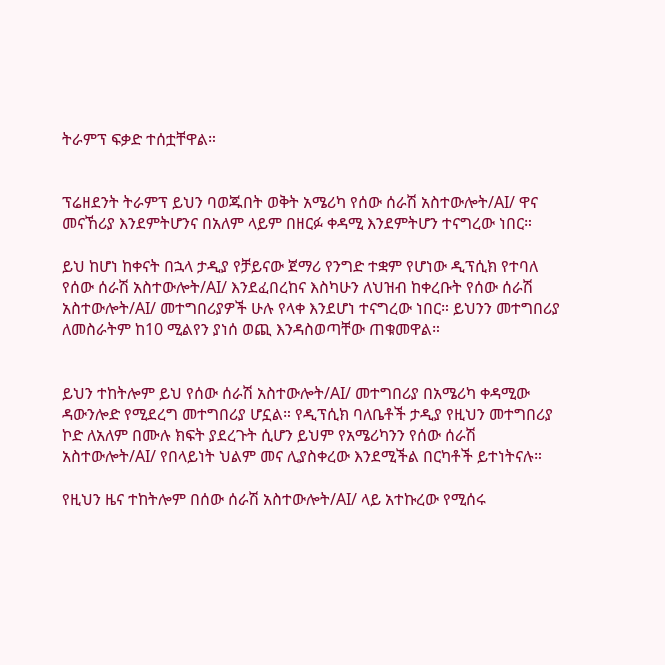ትራምፕ ፍቃድ ተሰቷቸዋል።


ፕሬዘደንት ትራምፕ ይህን ባወጁበት ወቅት አሜሪካ የሰው ሰራሽ አስተውሎት/AI/ ዋና መናኸሪያ እንደምትሆንና በአለም ላይም በዘርፉ ቀዳሚ እንደምትሆን ተናግረው ነበር።

ይህ ከሆነ ከቀናት በኋላ ታዲያ የቻይናው ጀማሪ የንግድ ተቋም የሆነው ዲፕሲክ የተባለ የሰው ሰራሽ አስተውሎት/AI/ እንደፈበረከና እስካሁን ለህዝብ ከቀረቡት የሰው ሰራሽ አስተውሎት/AI/ መተግበሪያዎች ሁሉ የላቀ እንደሆነ ተናግረው ነበር። ይህንን መተግበሪያ ለመስራትም ከ10 ሚልየን ያነሰ ወጪ እንዳስወጣቸው ጠቁመዋል።


ይህን ተከትሎም ይህ የሰው ሰራሽ አስተውሎት/AI/ መተግበሪያ በአሜሪካ ቀዳሚው ዳውንሎድ የሚደረግ መተግበሪያ ሆኗል። የዲፕሲክ ባለቤቶች ታዲያ የዚህን መተግበሪያ ኮድ ለአለም በሙሉ ክፍት ያደረጉት ሲሆን ይህም የአሜሪካንን የሰው ሰራሽ አስተውሎት/AI/ የበላይነት ህልም መና ሊያስቀረው እንደሚችል በርካቶች ይተነትናሉ።

የዚህን ዜና ተከትሎም በሰው ሰራሽ አስተውሎት/AI/ ላይ አተኩረው የሚሰሩ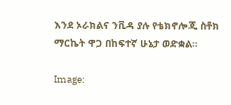እንደ ኦራክልና ንቪዳ ያሉ የቴክኖሎጂ ስቶክ ማርኬት ዋጋ በከፍተኛ ሁኔታ ወድቋል።

Image: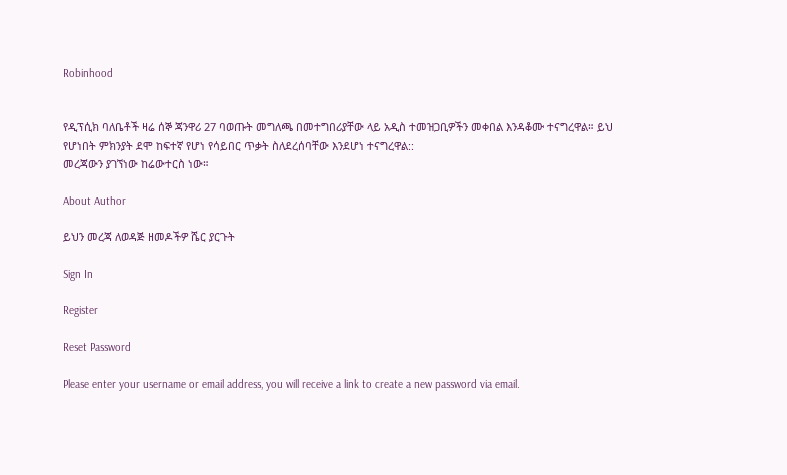Robinhood


የዲፕሲክ ባለቤቶች ዛሬ ሰኞ ጃንዋሪ 27 ባወጡት መግለጫ በመተግበሪያቸው ላይ አዲስ ተመዝጋቢዎችን መቀበል እንዳቆሙ ተናግረዋል። ይህ የሆነበት ምክንያት ደሞ ከፍተኛ የሆነ የሳይበር ጥቃት ስለደረሰባቸው እንደሆነ ተናግረዋል::
መረጃውን ያገኘነው ከሬውተርስ ነው።

About Author

ይህን መረጃ ለወዳጅ ዘመዶችዎ ሼር ያርጉት

Sign In

Register

Reset Password

Please enter your username or email address, you will receive a link to create a new password via email.